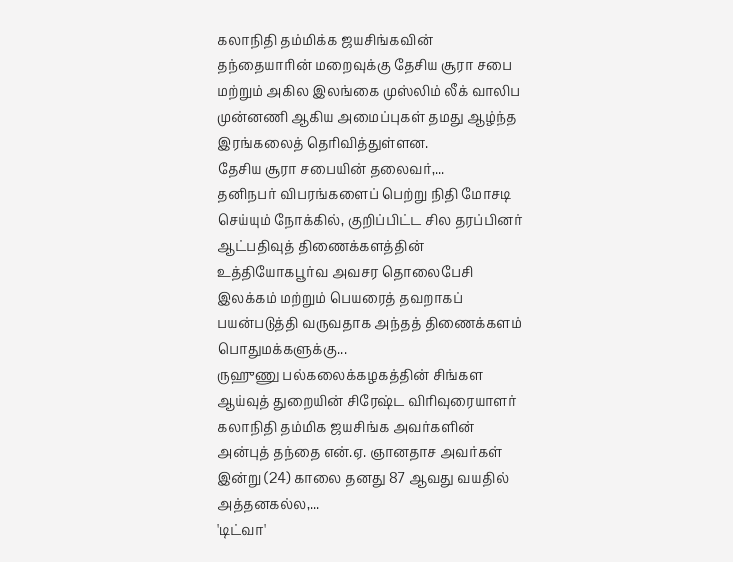கலாநிதி தம்மிக்க ஜயசிங்கவின் தந்தையாரின் மறைவுக்கு தேசிய சூரா சபை மற்றும் அகில இலங்கை முஸ்லிம் லீக் வாலிப முன்னணி ஆகிய அமைப்புகள் தமது ஆழ்ந்த இரங்கலைத் தெரிவித்துள்ளன.
தேசிய சூரா சபையின் தலைவர்,...
தனிநபர் விபரங்களைப் பெற்று நிதி மோசடி செய்யும் நோக்கில், குறிப்பிட்ட சில தரப்பினர் ஆட்பதிவுத் திணைக்களத்தின் உத்தியோகபூர்வ அவசர தொலைபேசி இலக்கம் மற்றும் பெயரைத் தவறாகப் பயன்படுத்தி வருவதாக அந்தத் திணைக்களம் பொதுமக்களுக்கு...
ருஹுணு பல்கலைக்கழகத்தின் சிங்கள ஆய்வுத் துறையின் சிரேஷ்ட விரிவுரையாளர் கலாநிதி தம்மிக ஜயசிங்க அவர்களின் அன்புத் தந்தை என்.ஏ. ஞானதாச அவர்கள் இன்று (24) காலை தனது 87 ஆவது வயதில் அத்தனகல்ல,...
'டிட்வா'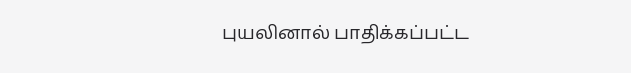புயலினால் பாதிக்கப்பட்ட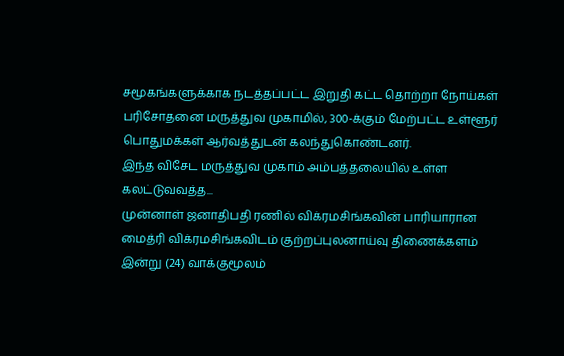சமூகங்களுக்காக நடத்தப்பட்ட இறுதி கட்ட தொற்றா நோய்கள் பரிசோதனை மருத்துவ முகாமில், 300-க்கும் மேற்பட்ட உள்ளூர் பொதுமக்கள் ஆர்வத்துடன் கலந்துகொண்டனர்.
இந்த விசேட மருத்துவ முகாம் அம்பத்தலையில் உள்ள கலட்டுவவத்த...
முன்னாள் ஜனாதிபதி ரணில் விக்ரமசிங்கவின் பாரியாரான மைத்ரி விக்ரமசிங்கவிடம் குற்றப்புலனாய்வு திணைக்களம் இன்று (24) வாக்குமூலம்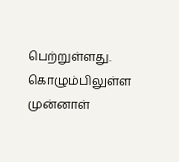பெற்றுள்ளது.
கொழும்பிலுள்ள முன்னாள்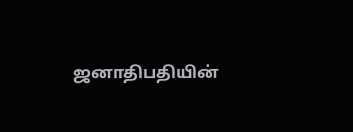ஜனாதிபதியின்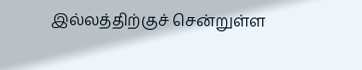இல்லத்திற்குச் சென்றுள்ள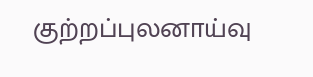குற்றப்புலனாய்வு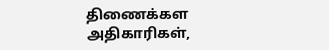திணைக்கள அதிகாரிகள்,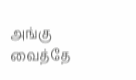அங்கு வைத்தே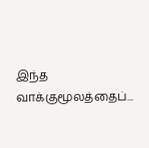இந்த வாக்குமூலத்தைப்...